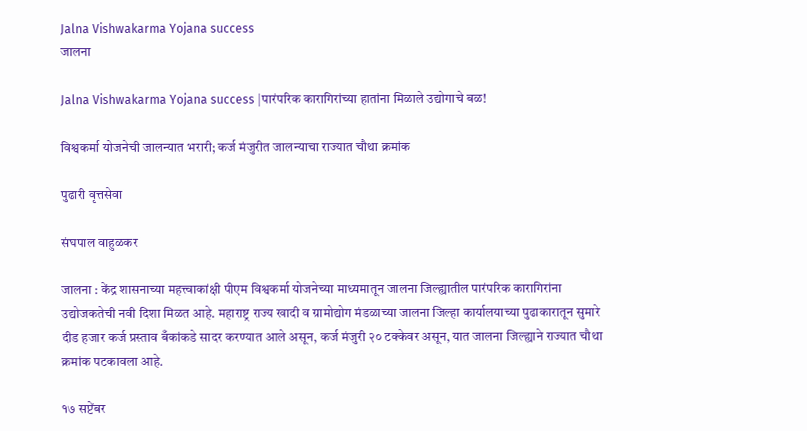Jalna Vishwakarma Yojana success
जालना

Jalna Vishwakarma Yojana success |पारंपरिक कारागिरांच्या हातांना मिळाले उद्योगाचे बळ!

विश्वकर्मा योजनेची जालन्यात भरारी; कर्ज मंजुरीत जालन्याचा राज्यात चौथा क्रमांक

पुढारी वृत्तसेवा

संघपाल वाहुळकर

जालना : केंद्र शासनाच्या महत्त्वाकांक्षी पीएम विश्वकर्मा योजनेच्या माध्यमातून जालना जिल्ह्यातील पारंपरिक कारागिरांना उद्योजकतेची नवी दिशा मिळत आहे. महाराष्ट्र राज्य खादी व ग्रामोद्योग मंडळाच्या जालना जिल्हा कार्यालयाच्या पुढाकारातून सुमारे दीड हजार कर्ज प्रस्ताव बँकांकडे सादर करण्यात आले असून, कर्ज मंजुरी २० टक्केवर असून, यात जालना जिल्ह्याने राज्यात चौथा क्रमांक पटकावला आहे.

१७ सप्टेंबर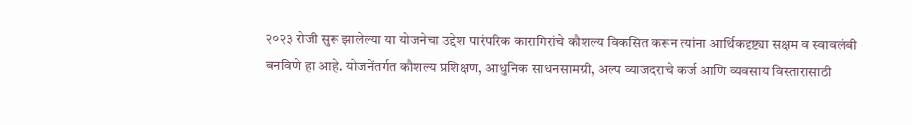२०२३ रोजी सुरू झालेल्या या योजनेचा उद्देश पारंपरिक कारागिरांचे कौशल्य विकसित करून त्यांना आर्थिकदृष्ट्या सक्षम व स्वावलंबी बनविणे हा आहे. योजनेंतर्गत कौशल्य प्रशिक्षण, आधुनिक साधनसामग्री, अल्प व्याजदराचे कर्ज आणि व्यवसाय विस्तारासाठी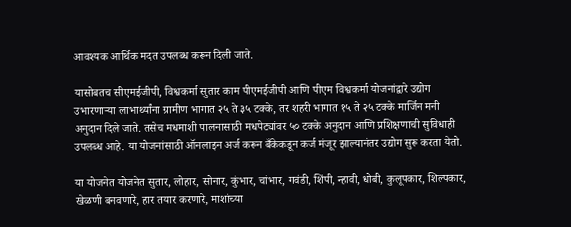आवश्यक आर्थिक मदत उपलब्ध करून दिली जाते.

यासोबतच सीएमईजीपी, विश्वकर्मा सुतार काम पीएमईजीपी आणि पीएम विश्वकर्मा योजनांद्वारे उद्योग उभारणाऱ्या लाभार्थ्यांना ग्रामीण भागात २५ ते ३५ टक्के, तर शहरी भागात १५ ते २५ टक्के मार्जिन मनी अनुदान दिले जाते. तसेच मधमाशी पालनासाठी मधपेट्यांवर ५० टक्के अनुदान आणि प्रशिक्षणाची सुविधाही उपलब्ध आहे. या योजनांसाठी ऑनलाइन अर्ज करून बँकेकडून कर्ज मंजूर झाल्यानंतर उद्योग सुरू करता येतो.

या योजनेत योजनेत सुतार, लोहार, सोनार, कुंभार, चांभार, गवंडी, शिंपी, न्हावी, धोबी, कुलूपकार, शिल्पकार, खेळणी बनवणारे, हार तयार करणारे, माशांच्या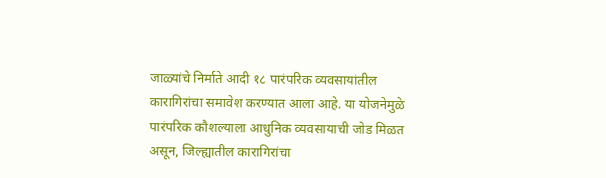जाळ्यांचे निर्माते आदी १८ पारंपरिक व्यवसायांतील कारागिरांचा समावेश करण्यात आला आहे. या योजनेमुळे पारंपरिक कौशल्याला आधुनिक व्यवसायाची जोड मिळत असून, जिल्ह्यातील कारागिरांचा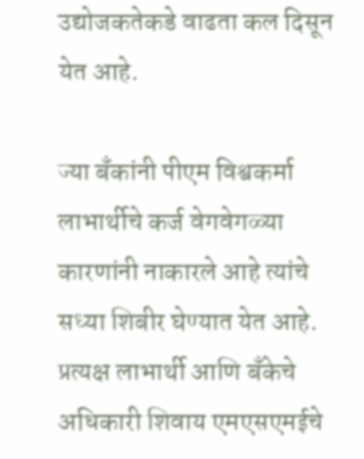उद्योजकतेकडे वाढता कल दिसून येत आहे.

ज्या बँकांनी पीएम विश्वकर्मा लाभार्थीचे कर्ज वेगवेगळ्या कारणांनी नाकारले आहे त्यांचे सध्या शिबीर घेण्यात येत आहे. प्रत्यक्ष लाभार्थी आणि बँकेचे अधिकारी शिवाय एमएसएमईचे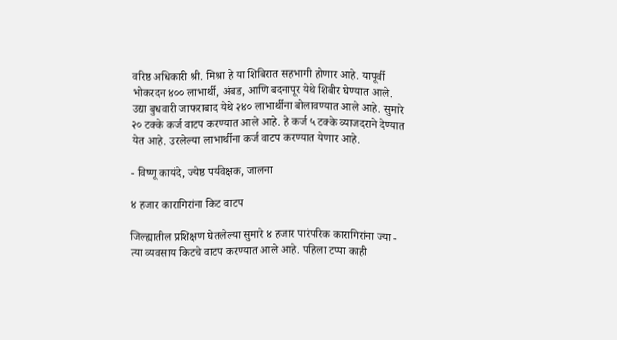वरिष्ठ अधिकारी श्री. मिश्रा हे या शिबिरात सहभागी होणार आहे. यापूर्वी भोकरदन ४०० लाभार्थी, अंबड, आणि बदनापूर येथे शिबीर घेण्यात आले. उद्या बुधवारी जाफराबाद येथे २४० लाभार्थीना बोलावण्यात आले आहे. सुमारे २० टक्के कर्ज वाटप करण्यात आले आहे. हे कर्ज ५ टक्के व्याजदराने देण्यात येत आहे. उरलेल्या लाभार्थीना कर्ज वाटप करण्यात येणार आहे.

- विष्णू कायंदे, ज्येष्ठ पर्यवेक्षक, जालना

४ हजार कारागिरांना किट वाटप

जिल्ह्यातील प्रशिक्षण घेतलेल्या सुमारे ४ हजार पारंपरिक कारागिरांना ज्या - त्या व्यवसाय किटचे वाटप करण्यात आले आहे. पहिला टप्पा काही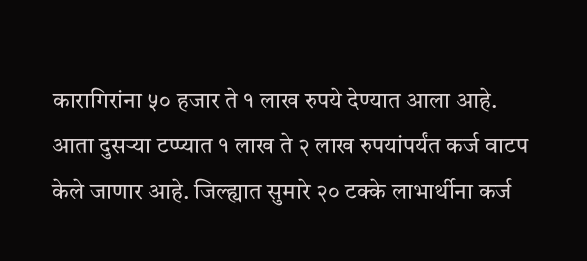कारागिरांना ५० हजार ते १ लाख रुपये देण्यात आला आहे. आता दुसऱ्या टप्प्यात १ लाख ते २ लाख रुपयांपर्यंत कर्ज वाटप केले जाणार आहे. जिल्ह्यात सुमारे २० टक्के लाभार्थीना कर्ज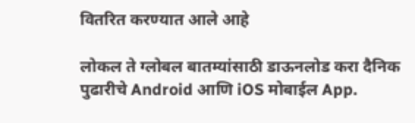वितरित करण्यात आले आहे

लोकल ते ग्लोबल बातम्यांसाठी डाऊनलोड करा दैनिक पुढारीचे Android आणि iOS मोबाईल App.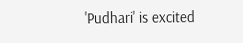'Pudhari' is excited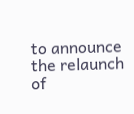to announce the relaunch of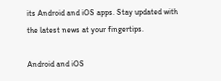its Android and iOS apps. Stay updated with the latest news at your fingertips.

Android and iOS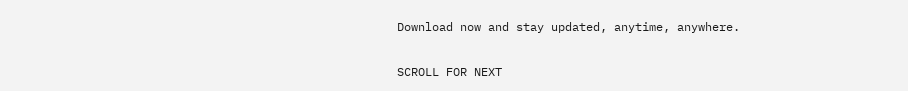Download now and stay updated, anytime, anywhere.

SCROLL FOR NEXT